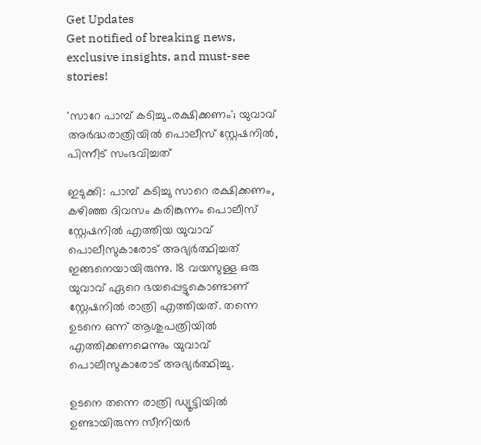Get Updates
Get notified of breaking news, exclusive insights, and must-see stories!

'സാറേ പാമ്പ് കടിച്ചു..രക്ഷിക്കണം'; യുവാവ് അര്‍ദ്ധരാത്രിയില്‍ പൊലീസ് സ്റ്റേഷനില്‍, പിന്നീട് സംഭവിച്ചത്

ഇടുക്കി: പാമ്പ് കടിച്ചു സാറെ രക്ഷിക്കണം, കഴിഞ്ഞ ദിവസം കരിങ്കുന്നം പൊലീസ് സ്റ്റേഷനില്‍ എത്തിയ യുവാവ് പൊലീസുകാരോട് അഭ്യര്‍ത്ഥിച്ചത് ഇങ്ങനെയായിരുന്നു. 18 വയസുള്ള ഒരു യുവാവ് ഏറെ ഭയപ്പെട്ടുകൊണ്ടാണ് സ്റ്റേഷനില്‍ രാത്രി എത്തിയത്. തന്നെ ഉടനെ ഒന്ന് ആശുപത്രിയില്‍ എത്തിക്കണമെന്നും യുവാവ് പൊലീസുകാരോട് അഭ്യര്‍ത്ഥിച്ചു.

ഉടനെ തന്നെ രാത്രി ഡ്യൂട്ടിയില്‍ ഉണ്ടായിരുന്ന സീനിയര്‍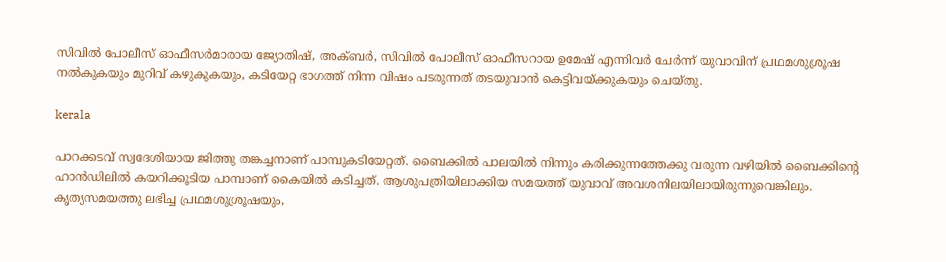സിവില്‍ പോലീസ് ഓഫീസര്‍മാരായ ജ്യോതിഷ്, അക്ബര്‍, സിവില്‍ പോലീസ് ഓഫീസറായ ഉമേഷ് എന്നിവര്‍ ചേര്‍ന്ന് യുവാവിന് പ്രഥമശുശ്രൂഷ നല്‍കുകയും മുറിവ് കഴുകുകയും, കടിയേറ്റ ഭാഗത്ത് നിന്ന വിഷം പടരുന്നത് തടയുവാന്‍ കെട്ടിവയ്ക്കുകയും ചെയ്തു.

kerala

പാറക്കടവ് സ്വദേശിയായ ജിത്തു തങ്കച്ചനാണ് പാമ്പുകടിയേറ്റത്. ബൈക്കില്‍ പാലയില്‍ നിന്നും കരിക്കുന്നത്തേക്കു വരുന്ന വഴിയില്‍ ബൈക്കിന്റെ ഹാന്‍ഡിലില്‍ കയറിക്കൂടിയ പാമ്പാണ് കൈയില്‍ കടിച്ചത്. ആശുപത്രിയിലാക്കിയ സമയത്ത് യുവാവ് അവശനിലയിലായിരുന്നുവെങ്കിലും. കൃത്യസമയത്തു ലഭിച്ച പ്രഥമശുശ്രൂഷയും,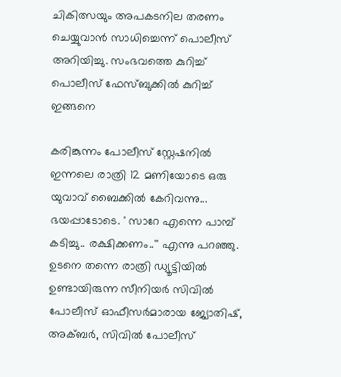ചികിത്സയും അപകടനില തരണം ചെയ്യുവാന്‍ സാധിച്ചെന്ന് പൊലീസ് അറിയിച്ചു. സംഭവത്തെ കുറിച്ച് പൊലീസ് ഫേസ്ബുക്കില്‍ കുറിച്ച് ഇങ്ങനെ

കരിങ്കുന്നം പോലീസ് സ്റ്റേഷനില്‍ ഇന്നലെ രാത്രി 12 മണിയോടെ ഒരു യുവാവ് ബൈക്കില്‍ കേറിവന്നു... ഭയപ്പാടോടെ. ' സാറേ എന്നെ പാമ്പ് കടിച്ചു.. രക്ഷിക്കണം..'' എന്നു പറഞ്ഞു. ഉടനെ തന്നെ രാത്രി ഡ്യൂട്ടിയില്‍ ഉണ്ടായിരുന്ന സീനിയര്‍ സിവില്‍ പോലീസ് ഓഫീസര്‍മാരായ ജ്യോതിഷ്, അക്ബര്‍, സിവില്‍ പോലീസ്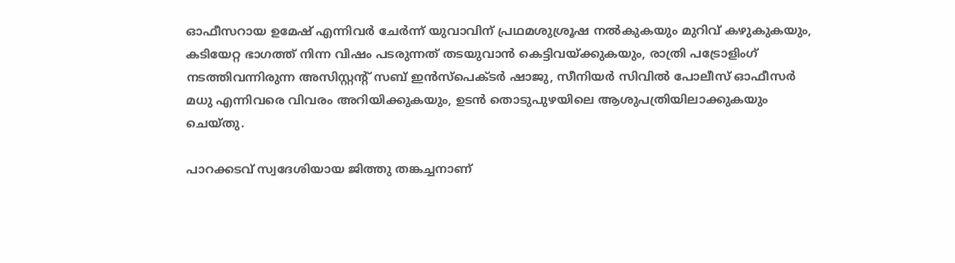ഓഫീസറായ ഉമേഷ് എന്നിവര്‍ ചേര്‍ന്ന് യുവാവിന് പ്രഥമശുശ്രൂഷ നല്‍കുകയും മുറിവ് കഴുകുകയും, കടിയേറ്റ ഭാഗത്ത് നിന്ന വിഷം പടരുന്നത് തടയുവാന്‍ കെട്ടിവയ്ക്കുകയും, രാത്രി പട്രോളിംഗ് നടത്തിവന്നിരുന്ന അസിസ്റ്റന്റ് സബ് ഇന്‍സ്‌പെക്ടര്‍ ഷാജു, സീനിയര്‍ സിവില്‍ പോലീസ് ഓഫീസര്‍ മധു എന്നിവരെ വിവരം അറിയിക്കുകയും, ഉടന്‍ തൊടുപുഴയിലെ ആശുപത്രിയിലാക്കുകയും ചെയ്തു.

പാറക്കടവ് സ്വദേശിയായ ജിത്തു തങ്കച്ചനാണ്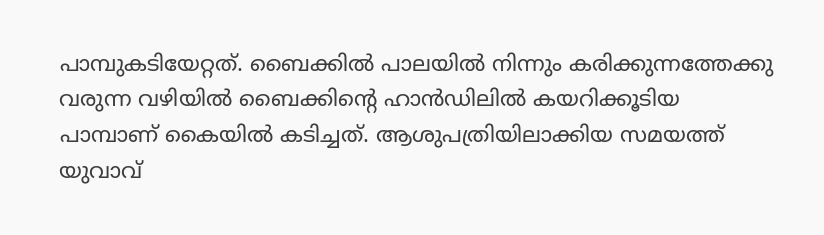പാമ്പുകടിയേറ്റത്. ബൈക്കില്‍ പാലയില്‍ നിന്നും കരിക്കുന്നത്തേക്കു വരുന്ന വഴിയില്‍ ബൈക്കിന്റെ ഹാന്‍ഡിലില്‍ കയറിക്കൂടിയ പാമ്പാണ് കൈയില്‍ കടിച്ചത്. ആശുപത്രിയിലാക്കിയ സമയത്ത് യുവാവ്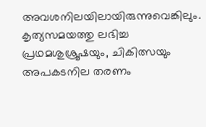അവശനിലയിലായിരുന്നുവെങ്കിലും. കൃത്യസമയത്തു ലഭിച്ച പ്രഥമശുശ്രൂഷയും, ചികിത്സയും അപകടനില തരണം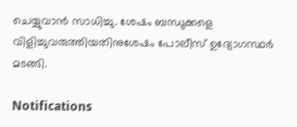ചെയ്യുവാന്‍ സാധിച്ചു. ശേഷം ബന്ധുക്കളെ വിളിച്ചുവരുത്തിയതിനുശേഷം പോലീസ് ഉദ്യോഗസ്ഥര്‍ മടങ്ങി.

Notifications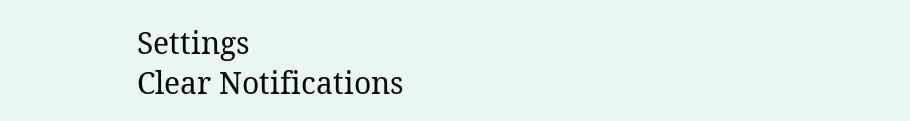Settings
Clear Notifications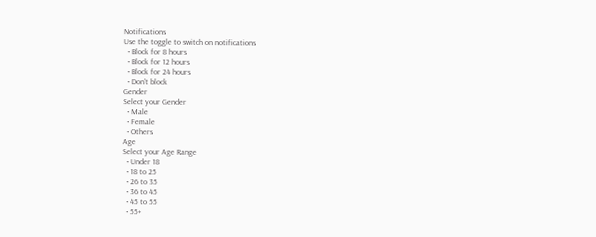Notifications
Use the toggle to switch on notifications
  • Block for 8 hours
  • Block for 12 hours
  • Block for 24 hours
  • Don't block
Gender
Select your Gender
  • Male
  • Female
  • Others
Age
Select your Age Range
  • Under 18
  • 18 to 25
  • 26 to 35
  • 36 to 45
  • 45 to 55
  • 55+